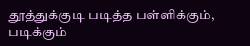தூத்துக்குடி படித்த பள்ளிக்கும், படிக்கும்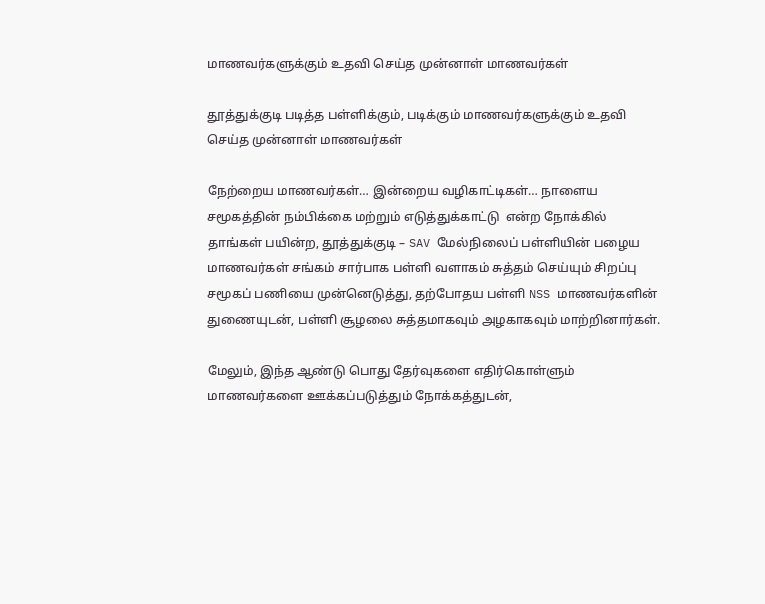மாணவர்களுக்கும் உதவி செய்த முன்னாள் மாணவர்கள்

தூத்துக்குடி படித்த பள்ளிக்கும், படிக்கும் மாணவர்களுக்கும் உதவி செய்த முன்னாள் மாணவர்கள்

நேற்றைய மாணவர்கள்… இன்றைய வழிகாட்டிகள்… நாளைய சமூகத்தின் நம்பிக்கை மற்றும் எடுத்துக்காட்டு  என்ற நோக்கில் தாங்கள் பயின்ற, தூத்துக்குடி – SAV மேல்நிலைப் பள்ளியின் பழைய மாணவர்கள் சங்கம் சார்பாக பள்ளி வளாகம் சுத்தம் செய்யும் சிறப்பு சமூகப் பணியை முன்னெடுத்து, தற்போதய பள்ளி NSS மாணவர்களின் துணையுடன், பள்ளி சூழலை சுத்தமாகவும் அழகாகவும் மாற்றினார்கள்.

மேலும், இந்த ஆண்டு பொது தேர்வுகளை எதிர்கொள்ளும் மாணவர்களை ஊக்கப்படுத்தும் நோக்கத்துடன்,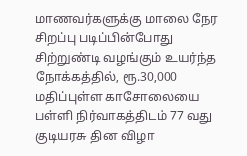மாணவர்களுக்கு மாலை நேர சிறப்பு படிப்பின்போது சிற்றுண்டி வழங்கும் உயர்ந்த நோக்கத்தில், ரூ.30,000 மதிப்புள்ள காசோலையை பள்ளி நிர்வாகத்திடம் 77 வது குடியரசு தின விழா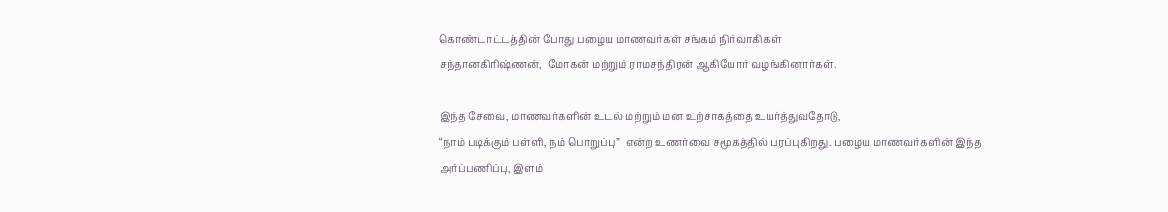கொண்டாட்டத்தின் போது பழைய மாணவர்கள் சங்கம் நிர்வாகிகள்
சந்தானகிரிஷ்ணன்,  மோகன் மற்றும் ராமசந்திரன் ஆகியோர் வழங்கினார்கள்.

இந்த சேவை, மாணவர்களின் உடல் மற்றும் மன உற்சாகத்தை உயர்த்துவதோடு,
“நாம் படிக்கும் பள்ளி, நம் பொறுப்பு”  என்ற உணர்வை சமூகத்தில் பரப்புகிறது. பழைய மாணவர்களின் இந்த அர்ப்பணிப்பு, இளம்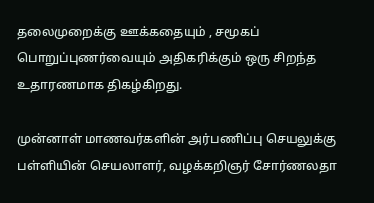தலைமுறைக்கு ஊக்கதையும் , சமூகப் பொறுப்புணர்வையும் அதிகரிக்கும் ஒரு சிறந்த உதாரணமாக திகழ்கிறது.

முன்னாள் மாணவர்களின் அர்பணிப்பு செயலுக்கு பள்ளியின் செயலாளர், வழக்கறிஞர் சோர்ணலதா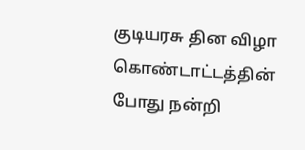குடியரசு தின விழா கொண்டாட்டத்தின் போது நன்றி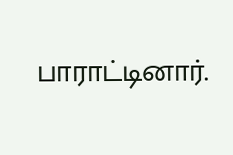பாராட்டினார்.